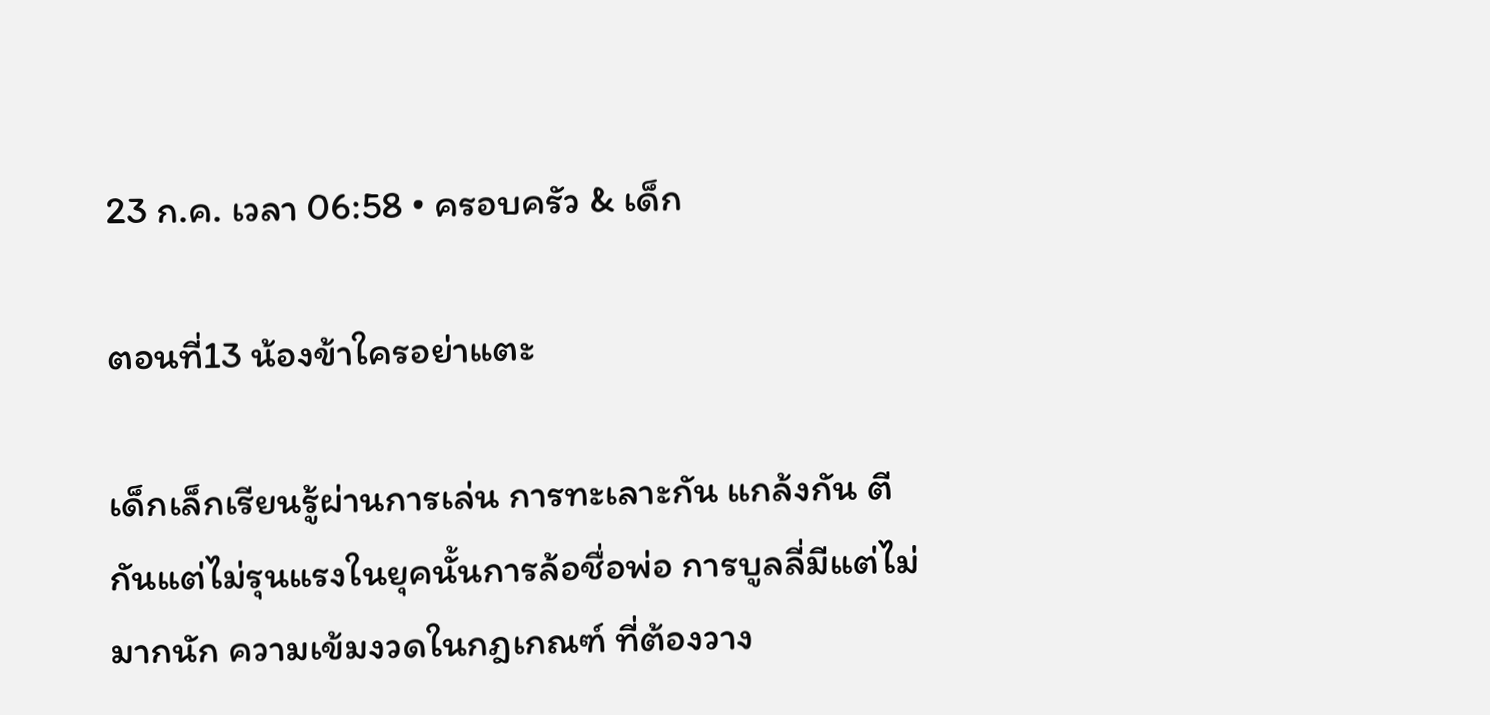23 ก.ค. เวลา 06:58 • ครอบครัว & เด็ก

ตอนที่13 น้องข้าใครอย่าแตะ

เด็กเล็กเรียนรู้ผ่านการเล่น การทะเลาะกัน แกล้งกัน ตีกันแต่ไม่รุนแรงในยุคนั้นการล้อชื่อพ่อ การบูลลี่มีแต่ไม่มากนัก ความเข้มงวดในกฎเกณฑ์ ที่ต้องวาง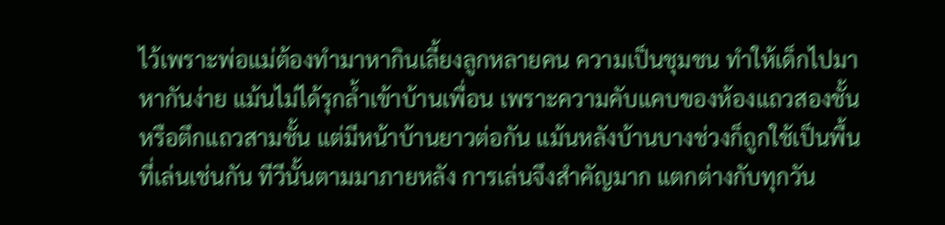ไว้เพราะพ่อแม่ต้องทำมาหากินเลี้ยงลูกหลายคน ความเป็นชุมชน ทำให้เด็กไปมาหากันง่าย แม้นไม่ได้รุกล้ำเข้าบ้านเพื่อน เพราะความคับแคบของห้องแถวสองชั้นหรือตึกแถวสามชั้น แต่มีหน้าบ้านยาวต่อกัน แม้นหลังบ้านบางช่วงก็ถูกใช้เป็นพื้นที่เล่นเช่นกัน ทีวีนั้นตามมาภายหลัง การเล่นจึงสำคัญมาก แตกต่างกับทุกวัน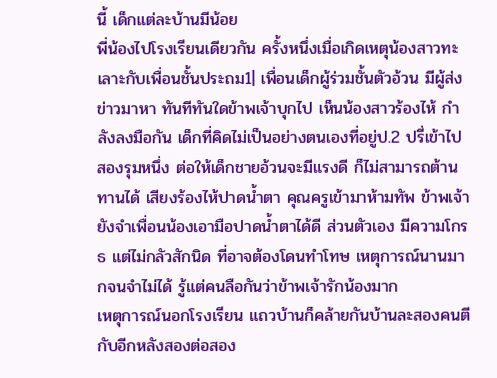นี้ เด็กแต่ละบ้านมีน้อย
พี่น้องไปโรงเรียนเดียวกัน ครั้งหนึ่งเมื่อเกิดเหตุน้องสาวทะเลาะกับเพื่อนชั้นประถม1| เพื่อนเด็กผู้ร่วมชั้นตัวอ้วน มีผู้ส่งข่าวมาหา ทันทีทันใดข้าพเจ้าบุกไป เห็นน้องสาวร้องไห้ กำลังลงมือกัน เด็กที่คิดไม่เป็นอย่างตนเองที่อยู่ป.2 ปรี่เข้าไป สองรุมหนึ่ง ต่อให้เด็กชายอ้วนจะมีแรงดี ก็ไม่สามารถต้านทานได้ เสียงร้องไห้ปาดน้ำตา คุณครูเข้ามาห้ามทัพ ข้าพเจ้ายังจำเพื่อนน้องเอามือปาดน้ำตาได้ดี ส่วนตัวเอง มีความโกรธ แต่ไม่กลัวสักนิด ที่อาจต้องโดนทำโทษ เหตุการณ์นานมากจนจำไม่ได้ รู้แต่คนลือกันว่าข้าพเจ้ารักน้องมาก
เหตุการณ์นอกโรงเรียน แถวบ้านก็คล้ายกันบ้านละสองคนตีกับอีกหลังสองต่อสอง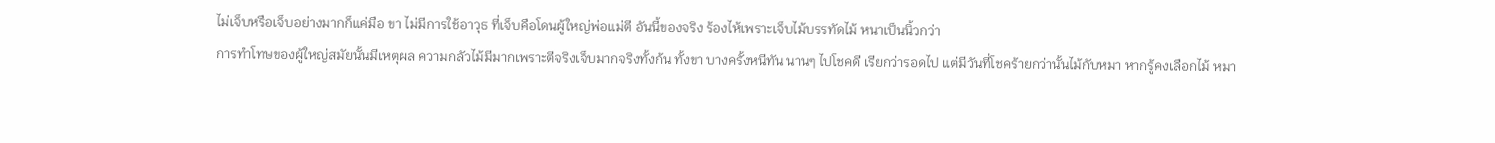ไม่เจ็บหรือเจ็บอย่างมากก็แค่มือ ขา ไม่มีการใช้อาวุธ ที่เจ็บคือโดนผู้ใหญ่พ่อแม่ตี อันนี้ของจริง ร้องไห้เพราะเจ็บไม้บรรทัดไม้ หนาเป็นนิ้วกว่า
การทำโทษของผู้ใหญ่สมัยนั้นมีเหตุผล ความกลัวไม้มีมากเพราะตีจริงเจ็บมากจริงทั้งก้น ทั้งขา บางครั้งหนีทัน นานๆ ไปโชคดี เรียกว่ารอดไป แต่มีวันที่โชคร้ายกว่านั้นไม้กับหมา หากรู้คงเลือกไม้ หมา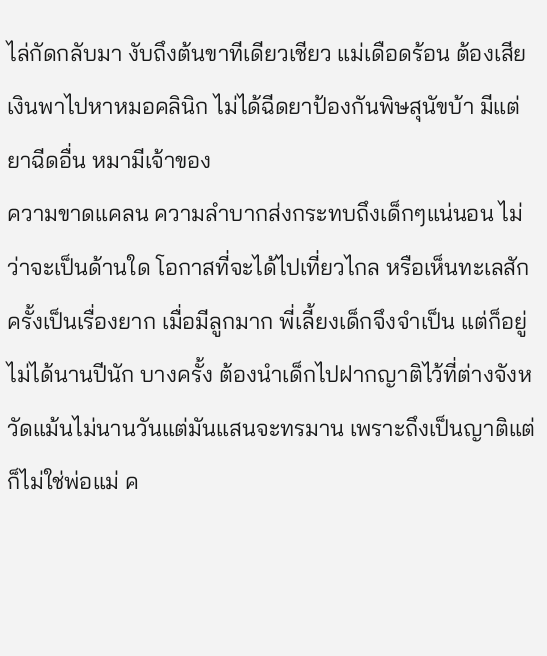ไล่กัดกลับมา งับถึงต้นขาทีเดียวเชียว แม่เดือดร้อน ต้องเสียเงินพาไปหาหมอคลินิก ไม่ได้ฉีดยาป้องกันพิษสุนัขบ้า มีแต่ยาฉีดอื่น หมามีเจ้าของ
ความขาดแคลน ความลำบากส่งกระทบถึงเด็กๆแน่นอน ไม่ว่าจะเป็นด้านใด โอกาสที่จะได้ไปเที่ยวไกล หรือเห็นทะเลสักครั้งเป็นเรื่องยาก เมื่อมีลูกมาก พี่เลี้ยงเด็กจึงจำเป็น แต่ก็อยู่ไม่ได้นานปีนัก บางครั้ง ต้องนำเด็กไปฝากญาติไว้ที่ต่างจังหวัดแม้นไม่นานวันแต่มันแสนจะทรมาน เพราะถึงเป็นญาติแต่ก็ไม่ใช่พ่อแม่ ค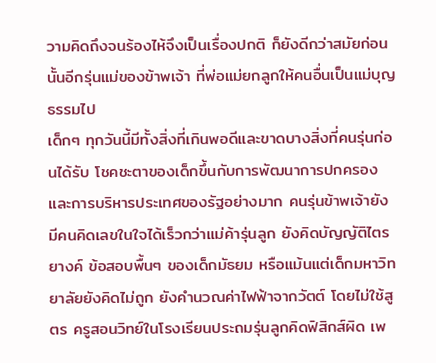วามคิดถึงจนร้องไห้จึงเป็นเรื่องปกติ ก็ยังดีกว่าสมัยก่อนนั้นอีกรุ่นแม่ของข้าพเจ้า ที่พ่อแม่ยกลูกให้คนอื่นเป็นแม่บุญธรรมไป
เด็กๆ ทุกวันนี้มีทั้งสิ่งที่เกินพอดีและขาดบางสิ่งที่คนรุ่นก่อนได้รับ โชคชะตาของเด็กขึ้นกับการพัฒนาการปกครองและการบริหารประเทศของรัฐอย่างมาก คนรุ่นข้าพเจ้ายังมีคนคิดเลขในใจได้เร็วกว่าแม่ค้ารุ่นลูก ยังคิดบัญญัติไตรยางค์ ข้อสอบพื้นๆ ของเด็กมัธยม หรือแม้นแต่เด็กมหาวิทยาลัยยังคิดไม่ถูก ยังคำนวณค่าไฟฟ้าจากวัตต์ โดยไม่ใช้สูตร ครูสอนวิทย์ในโรงเรียนประถมรุ่นลูกคิดฟิสิกส์ผิด เพ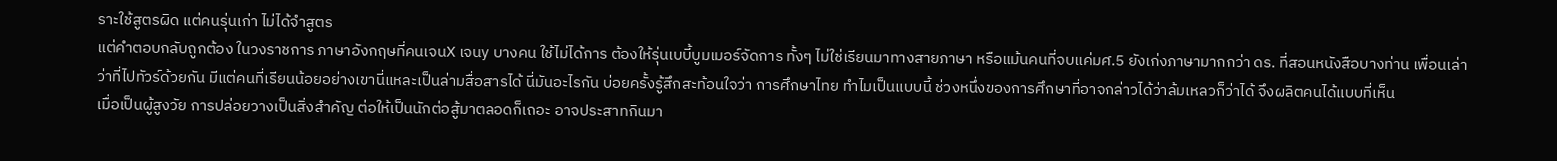ราะใช้สูตรผิด แต่คนรุ่นเก่า ไม่ได้จำสูตร
แต่คำตอบกลับถูกต้อง ในวงราชการ ภาษาอังกฤษที่คนเจนX เจนy บางคน ใช้ไม่ได้การ ต้องให้รุ่นเบบี้บูมเมอร์จัดการ ทั้งๆ ไม่ใช่เรียนมาทางสายภาษา หรือแม้นคนที่จบแค่มศ.5 ยังเก่งภาษามากกว่า ดร. ที่สอนหนังสือบางท่าน เพื่อนเล่าว่าที่ไปทัวร์ด้วยกัน มีแต่คนที่เรียนน้อยอย่างเขานี่แหละเป็นล่ามสื่อสารได้ นี่มันอะไรกัน บ่อยครั้งรู้สึกสะท้อนใจว่า การศึกษาไทย ทำไมเป็นแบบนี้ ช่วงหนึ่งของการศึกษาที่อาจกล่าวได้ว่าล้มเหลวก็ว่าได้ จึงผลิตคนได้แบบที่เห็น
เมื่อเป็นผู้สูงวัย การปล่อยวางเป็นสิ่งสำคัญ ต่อให้เป็นนักต่อสู้มาตลอดก็เถอะ อาจประสาทกินมา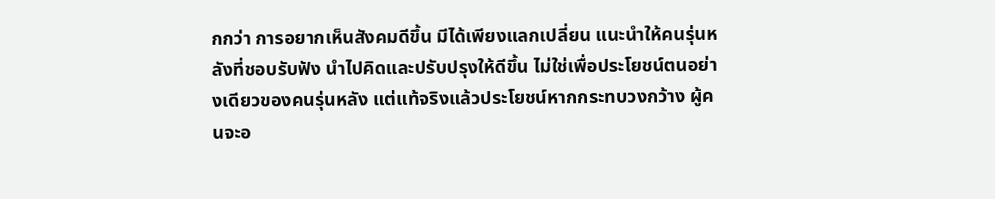กกว่า การอยากเห็นสังคมดีขึ้น มีได้เพียงแลกเปลี่ยน แนะนำให้คนรุ่นหลังที่ชอบรับฟัง นำไปคิดและปรับปรุงให้ดีขึ้น ไม่ใช่เพื่อประโยชน์ตนอย่างเดียวของคนรุ่นหลัง แต่แท้จริงแล้วประโยชน์หากกระทบวงกว้าง ผู้คนจะอ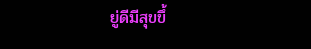ยู่ดีมีสุขขึ้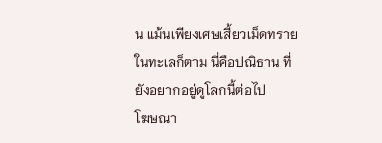น แม้นเพียงเศษเสี้ยวเม็ดทรายในทะเลก็ตาม นี่คือปณิธาน ที่ยังอยากอยู่ดูโลกนี้ต่อไป
โฆษณา